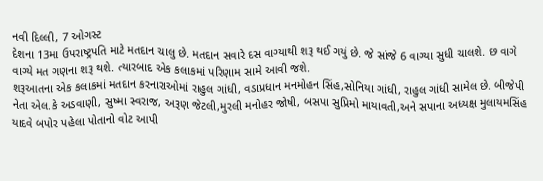નવી દિલ્લી, 7 ઓગસ્ટ
દેશના 13મા ઉપરાષ્ટ્રપતિ માટે મતદાન ચાલુ છે. મતદાન સવારે દસ વાગ્યાથી શરૂ થઈ ગયું છે. જે સાંજે 6 વાગ્યા સુધી ચાલશે. છ વાગે વાગ્યે મત ગણના શરૂ થશે. ત્યારબાદ એક કલાકમાં પરિણામ સામે આવી જશે.
શરૂઆતના એક કલાકમાં મતદાન કરનારાઓમાં રાહુલ ગાંધી, વડાપ્રધાન મનમોહન સિંહ,સોનિયા ગાંધી, રાહુલ ગાંધી સામેલ છે. બીજેપી નેતા એલ.કે અડવાણી, સુષ્મા સ્વરાજ, અરૂણ જેટલી,મુરલી મનોહર જોષી, બસપા સુપ્રિમો માયાવતી,અને સપાના અધ્યક્ષ મુલાયમસિંહ યાદવે બપોર પહેલા પોતાનો વોટ આપી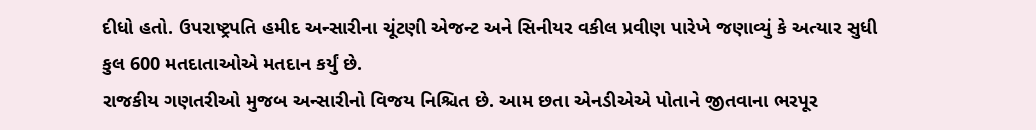દીધો હતો. ઉપરાષ્ટ્રપતિ હમીદ અન્સારીના ચૂંટણી એજન્ટ અને સિનીયર વકીલ પ્રવીણ પારેખે જણાવ્યું કે અત્યાર સુધી કુલ 600 મતદાતાઓએ મતદાન કર્યું છે.
રાજકીય ગણતરીઓ મુજબ અન્સારીનો વિજય નિશ્ચિત છે. આમ છતા એનડીએએ પોતાને જીતવાના ભરપૂર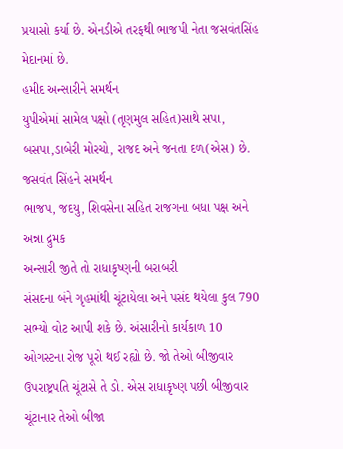પ્રયાસો કર્યા છે. એનડીએ તરફથી ભાજપી નેતા જસવંતસિંહ મેદાનમાં છે.
હમીદ અન્સારીને સમર્થન
યુપીએમાં સામેલ પક્ષો (તૃણમુલ સહિત)સાથે સપા, બસપા,ડાબેરી મોરચો, રાજદ અને જનતા દળ(એસ) છે.
જસવંત સિંહને સમર્થન
ભાજપ, જદયુ, શિવસેના સહિત રાજગના બધા પક્ષ અને અન્ના દ્રુમક
અન્સારી જીતે તો રાધાકૃષ્ણની બરાબરી
સંસદના બંને ગૃહમાંથી ચૂંટાયેલા અને પસંદ થયેલા કુલ 790 સભ્યો વોટ આપી શકે છે. અંસારીનો કાર્યકાળ 10 ઓગસ્ટના રોજ પૂરો થઈ રહ્યો છે. જો તેઓ બીજીવાર ઉપરાષ્ટ્રપતિ ચૂંટાસે તે ડો. એસ રાધાકૃષ્ણ પછી બીજીવાર ચૂંટાનાર તેઓ બીજા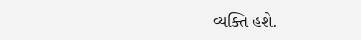વ્યક્તિ હશે.